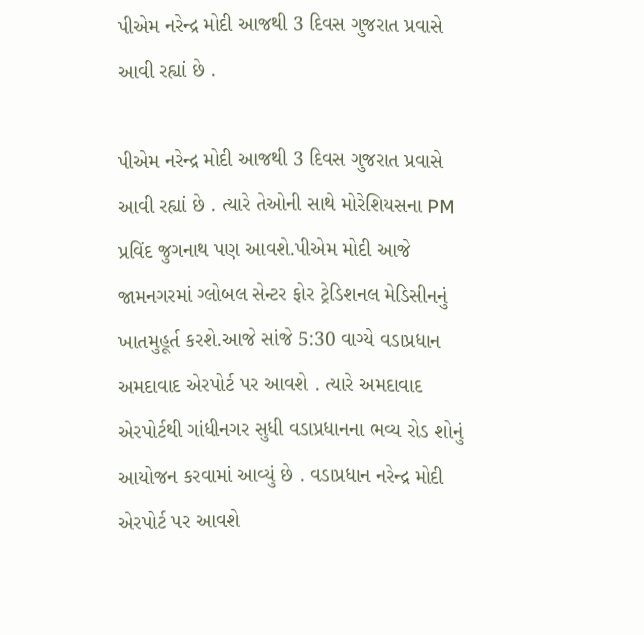પીએમ નરેન્દ્ર મોદી આજથી 3 દિવસ ગુજરાત પ્રવાસે આવી રહ્યાં છે .

પીએમ નરેન્દ્ર મોદી આજથી 3 દિવસ ગુજરાત પ્રવાસે આવી રહ્યાં છે . ત્યારે તેઓની સાથે મોરેશિયસના PM પ્રવિંદ જુગનાથ પણ આવશે.પીએમ મોદી આજે જામનગરમાં ગ્લોબલ સેન્ટર ફોર ટ્રેડિશનલ મેડિસીનનું ખાતમુહૂર્ત કરશે.આજે સાંજે 5:30 વાગ્યે વડાપ્રધાન અમદાવાદ એરપોર્ટ પર આવશે . ત્યારે અમદાવાદ એરપોર્ટથી ગાંધીનગર સુધી વડાપ્રધાનના ભવ્ય રોડ શોનું આયોજન કરવામાં આવ્યું છે . વડાપ્રધાન નરેન્દ્ર મોદી એરપોર્ટ પર આવશે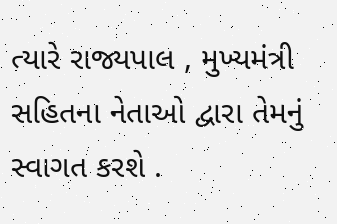ત્યારે રાજ્યપાલ , મુખ્યમંત્રી સહિતના નેતાઓ દ્વારા તેમનું સ્વાગત કરશે .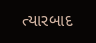ત્યારબાદ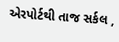એરપોર્ટથી તાજ સર્કલ ,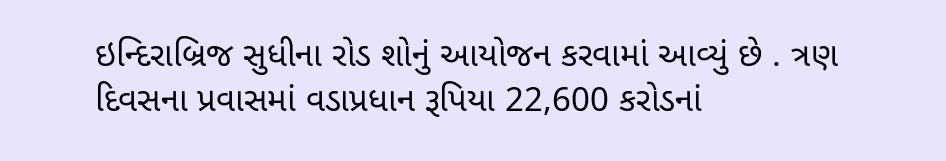ઇન્દિરાબ્રિજ સુધીના રોડ શોનું આયોજન કરવામાં આવ્યું છે . ત્રણ દિવસના પ્રવાસમાં વડાપ્રધાન રૂપિયા 22,600 કરોડનાં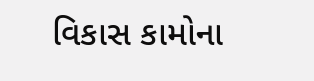વિકાસ કામોના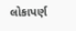લોકાપર્ણ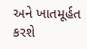અને ખાતમૂર્હત કરશે